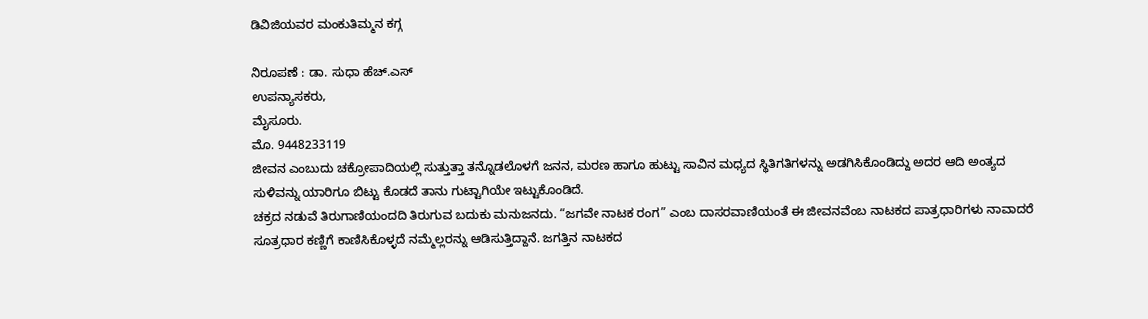ಡಿವಿಜಿಯವರ ಮಂಕುತಿಮ್ಮನ ಕಗ್ಗ

ನಿರೂಪಣೆ : ಡಾ. ಸುಧಾ ಹೆಚ್.ಎಸ್
ಉಪನ್ಯಾಸಕರು,
ಮೈಸೂರು.
ಮೊ. 9448233119
ಜೀವನ ಎಂಬುದು ಚಕ್ರೋಪಾದಿಯಲ್ಲಿ ಸುತ್ತುತ್ತಾ ತನ್ನೊಡಲೊಳಗೆ ಜನನ, ಮರಣ ಹಾಗೂ ಹುಟ್ಟು ಸಾವಿನ ಮಧ್ಯದ ಸ್ಥಿತಿಗತಿಗಳನ್ನು ಅಡಗಿಸಿಕೊಂಡಿದ್ದು ಅದರ ಆದಿ ಅಂತ್ಯದ ಸುಳಿವನ್ನು ಯಾರಿಗೂ ಬಿಟ್ಟು ಕೊಡದೆ ತಾನು ಗುಟ್ಟಾಗಿಯೇ ಇಟ್ಟುಕೊಂಡಿದೆ.
ಚಕ್ರದ ನಡುವೆ ತಿರುಗಾಣಿಯಂದದಿ ತಿರುಗುವ ಬದುಕು ಮನುಜನದು. “ಜಗವೇ ನಾಟಕ ರಂಗ” ಎಂಬ ದಾಸರವಾಣಿಯಂತೆ ಈ ಜೀವನವೆಂಬ ನಾಟಕದ ಪಾತ್ರಧಾರಿಗಳು ನಾವಾದರೆ ಸೂತ್ರಧಾರ ಕಣ್ಣಿಗೆ ಕಾಣಿಸಿಕೊಳ್ಳದೆ ನಮ್ಮೆಲ್ಲರನ್ನು ಆಡಿಸುತ್ತಿದ್ದಾನೆ. ಜಗತ್ತಿನ ನಾಟಕದ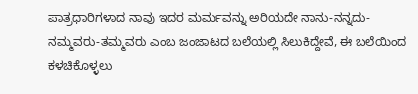ಪಾತ್ರಧಾರಿಗಳಾದ ನಾವು ಇದರ ಮರ್ಮವನ್ನು ಅರಿಯದೇ ನಾನು-ನನ್ನದು-ನಮ್ಮವರು-ತಮ್ಮವರು ಎಂಬ ಜಂಜಾಟದ ಬಲೆಯಲ್ಲಿ ಸಿಲುಕಿದ್ದೇವೆ, ಈ ಬಲೆಯಿಂದ ಕಳಚಿಕೊಳ್ಳಲು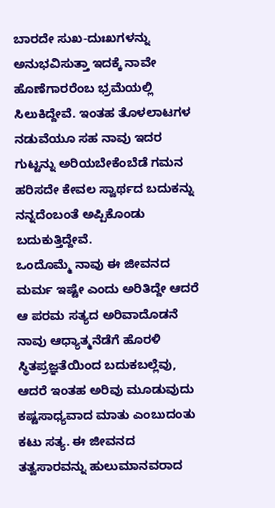ಬಾರದೇ ಸುಖ-ದುಃಖಗಳನ್ನು ಅನುಭವಿಸುತ್ತಾ ಇದಕ್ಕೆ ನಾವೇ ಹೊಣೆಗಾರರೆಂಬ ಭ್ರಮೆಯಲ್ಲಿ ಸಿಲುಕಿದ್ದೇವೆ. ಇಂತಹ ತೊಳಲಾಟಗಳ ನಡುವೆಯೂ ಸಹ ನಾವು ಇದರ ಗುಟ್ಟನ್ನು ಅರಿಯಬೇಕೆಂಬೆಡೆ ಗಮನ ಹರಿಸದೇ ಕೇವಲ ಸ್ವಾರ್ಥದ ಬದುಕನ್ನು ನನ್ನದೆಂಬಂತೆ ಅಪ್ಪಿಕೊಂಡು ಬದುಕುತ್ತಿದ್ದೇವೆ.
ಒಂದೊಮ್ಮೆ ನಾವು ಈ ಜೀವನದ ಮರ್ಮ ಇಷ್ಟೇ ಎಂದು ಅರಿತಿದ್ದೇ ಆದರೆ ಆ ಪರಮ ಸತ್ಯದ ಅರಿವಾದೊಡನೆ ನಾವು ಆಧ್ಯಾತ್ಮನೆಡೆಗೆ ಹೊರಳಿ ಸ್ಥಿತಪ್ರಜ್ಞತೆಯಿಂದ ಬದುಕಬಲ್ಲೆವು, ಆದರೆ ಇಂತಹ ಅರಿವು ಮೂಡುವುದು ಕಷ್ಟಸಾಧ್ಯವಾದ ಮಾತು ಎಂಬುದಂತು ಕಟು ಸತ್ಯ. ಈ ಜೀವನದ ತತ್ವಸಾರವನ್ನು ಹುಲುಮಾನವರಾದ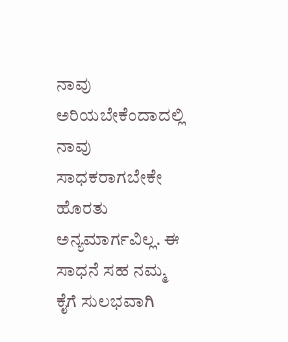ನಾವು ಅರಿಯಬೇಕೆಂದಾದಲ್ಲಿ ನಾವು ಸಾಧಕರಾಗಬೇಕೇ ಹೊರತು ಅನ್ಯಮಾರ್ಗವಿಲ್ಲ. ಈ ಸಾಧನೆ ಸಹ ನಮ್ಮ ಕೈಗೆ ಸುಲಭವಾಗಿ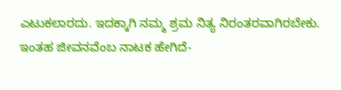ಎಟುಕಲಾರದು. ಇದಕ್ಕಾಗಿ ನಮ್ಮ ಶ್ರಮ ನಿತ್ಯ ನಿರಂತರವಾಗಿರಬೇಕು. ಇಂತಹ ಜೀವನವೆಂಬ ನಾಟಕ ಹೇಗಿದೆ-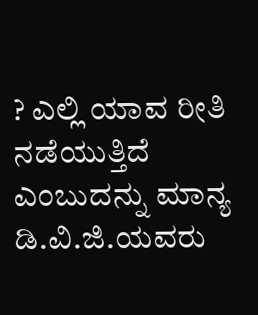? ಎಲ್ಲಿ ಯಾವ ರೀತಿ ನಡೆಯುತ್ತಿದೆ ಎಂಬುದನ್ನು ಮಾನ್ಯ ಡಿ.ವಿ.ಜಿ.ಯವರು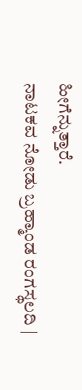ಹೀಗೆನ್ನುತ್ತಾರೆ.
ನಾಟಕವ ನೋಡು ಬ್ರಹ್ಮಾಂಡ ರಂಗಸ್ಥಲದಿ |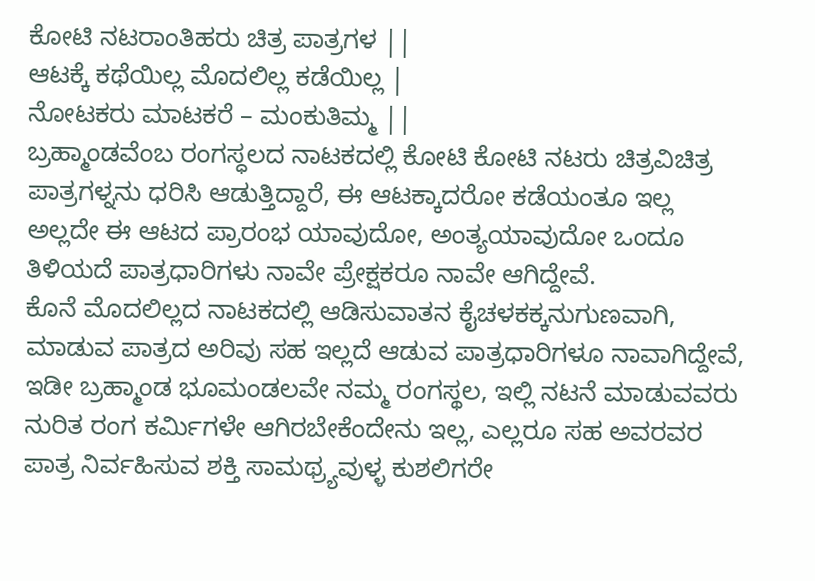ಕೋಟಿ ನಟರಾಂತಿಹರು ಚಿತ್ರ ಪಾತ್ರಗಳ ||
ಆಟಕ್ಕೆ ಕಥೆಯಿಲ್ಲ ಮೊದಲಿಲ್ಲ ಕಡೆಯಿಲ್ಲ |
ನೋಟಕರು ಮಾಟಕರೆ – ಮಂಕುತಿಮ್ಮ ||
ಬ್ರಹ್ಮಾಂಡವೆಂಬ ರಂಗಸ್ಧಲದ ನಾಟಕದಲ್ಲಿ ಕೋಟಿ ಕೋಟಿ ನಟರು ಚಿತ್ರವಿಚಿತ್ರ ಪಾತ್ರಗಳ್ನನು ಧರಿಸಿ ಆಡುತ್ತಿದ್ದಾರೆ, ಈ ಆಟಕ್ಕಾದರೋ ಕಡೆಯಂತೂ ಇಲ್ಲ ಅಲ್ಲದೇ ಈ ಆಟದ ಪ್ರಾರಂಭ ಯಾವುದೋ, ಅಂತ್ಯಯಾವುದೋ ಒಂದೂ ತಿಳಿಯದೆ ಪಾತ್ರಧಾರಿಗಳು ನಾವೇ ಪ್ರೇಕ್ಷಕರೂ ನಾವೇ ಆಗಿದ್ದೇವೆ.
ಕೊನೆ ಮೊದಲಿಲ್ಲದ ನಾಟಕದಲ್ಲಿ ಆಡಿಸುವಾತನ ಕೈಚಳಕಕ್ಕನುಗುಣವಾಗಿ, ಮಾಡುವ ಪಾತ್ರದ ಅರಿವು ಸಹ ಇಲ್ಲದೆ ಆಡುವ ಪಾತ್ರಧಾರಿಗಳೂ ನಾವಾಗಿದ್ದೇವೆ, ಇಡೀ ಬ್ರಹ್ಮಾಂಡ ಭೂಮಂಡಲವೇ ನಮ್ಮ ರಂಗಸ್ಥಲ, ಇಲ್ಲಿ ನಟನೆ ಮಾಡುವವರು ನುರಿತ ರಂಗ ಕರ್ಮಿಗಳೇ ಆಗಿರಬೇಕೆಂದೇನು ಇಲ್ಲ, ಎಲ್ಲರೂ ಸಹ ಅವರವರ ಪಾತ್ರ ನಿರ್ವಹಿಸುವ ಶಕ್ತಿ ಸಾಮಥ್ರ್ಯವುಳ್ಳ ಕುಶಲಿಗರೇ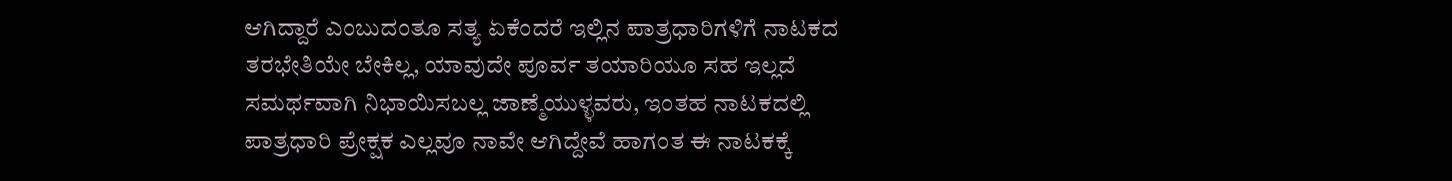ಆಗಿದ್ದಾರೆ ಎಂಬುದಂತೂ ಸತ್ಯ ಏಕೆಂದರೆ ಇಲ್ಲಿನ ಪಾತ್ರಧಾರಿಗಳಿಗೆ ನಾಟಕದ ತರಭೇತಿಯೇ ಬೇಕಿಲ್ಲ, ಯಾವುದೇ ಪೂರ್ವ ತಯಾರಿಯೂ ಸಹ ಇಲ್ಲದೆ ಸಮರ್ಥವಾಗಿ ನಿಭಾಯಿಸಬಲ್ಲ ಜಾಣ್ಮೆಯುಳ್ಳವರು, ಇಂತಹ ನಾಟಕದಲ್ಲಿ ಪಾತ್ರಧಾರಿ ಪ್ರೇಕ್ಷಕ ಎಲ್ಲವೂ ನಾವೇ ಆಗಿದ್ದೇವೆ ಹಾಗಂತ ಈ ನಾಟಕಕ್ಕೆ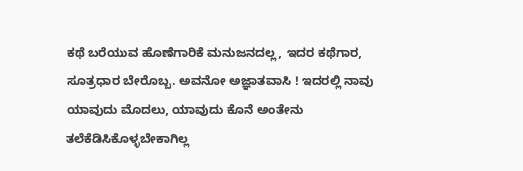ಕಥೆ ಬರೆಯುವ ಹೊಣೆಗಾರಿಕೆ ಮನುಜನದಲ್ಲ, ಇದರ ಕಥೆಗಾರ, ಸೂತ್ರಧಾರ ಬೇರೊಬ್ಬ. ಅವನೋ ಅಜ್ಞಾತವಾಸಿ ! ಇದರಲ್ಲಿ ನಾವು ಯಾವುದು ಮೊದಲು, ಯಾವುದು ಕೊನೆ ಅಂತೇನು ತಲೆಕೆಡಿಸಿಕೊಳ್ಳಬೇಕಾಗಿಲ್ಲ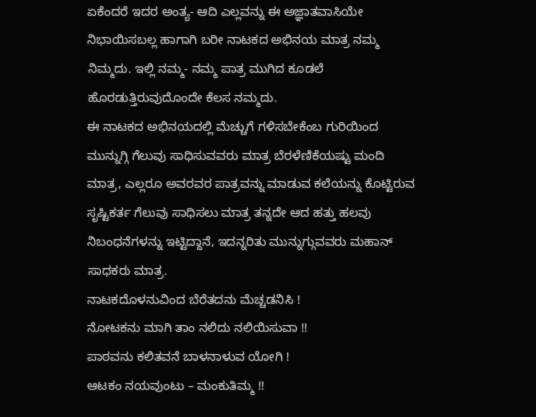ಏಕೆಂದರೆ ಇದರ ಅಂತ್ಯ- ಆದಿ ಎಲ್ಲವನ್ನು ಈ ಅಜ್ಞಾತವಾಸಿಯೇ ನಿಭಾಯಿಸಬಲ್ಲ ಹಾಗಾಗಿ ಬರೀ ನಾಟಕದ ಅಭಿನಯ ಮಾತ್ರ ನಮ್ಮ ನಿಮ್ಮದು. ಇಲ್ಲಿ ನಮ್ಮ- ನಮ್ಮ ಪಾತ್ರ ಮುಗಿದ ಕೂಡಲೆ ಹೊರಡುತ್ತಿರುವುದೊಂದೇ ಕೆಲಸ ನಮ್ಮದು.
ಈ ನಾಟಕದ ಅಭಿನಯದಲ್ಲಿ ಮೆಚ್ಚುಗೆ ಗಳಿಸಬೇಕೆಂಬ ಗುರಿಯಿಂದ ಮುನ್ನುಗ್ಗಿ ಗೆಲುವು ಸಾಧಿಸುವವರು ಮಾತ್ರ ಬೆರಳೆಣಿಕೆಯಷ್ಟು ಮಂದಿ ಮಾತ್ರ, ಎಲ್ಲರೂ ಅವರವರ ಪಾತ್ರವನ್ನು ಮಾಡುವ ಕಲೆಯನ್ನು ಕೊಟ್ಟಿರುವ ಸೃಷ್ಟಿಕರ್ತ ಗೆಲುವು ಸಾಧಿಸಲು ಮಾತ್ರ ತನ್ನದೇ ಆದ ಹತ್ತು ಹಲವು ನಿಬಂಧನೆಗಳನ್ನು ಇಟ್ಟಿದ್ದಾನೆ, ಇದನ್ನರಿತು ಮುನ್ನುಗ್ಗುವವರು ಮಹಾನ್ ಸಾಧಕರು ಮಾತ್ರ.
ನಾಟಕದೊಳನುವಿಂದ ಬೆರೆತದನು ಮೆಚ್ಚಡನಿಸಿ !
ನೋಟಕನು ಮಾಗಿ ತಾಂ ನಲಿದು ನಲಿಯಿಸುವಾ !!
ಪಾಠವನು ಕಲಿತವನೆ ಬಾಳನಾಳುವ ಯೋಗಿ !
ಆಟಕಂ ನಯವುಂಟು – ಮಂಕುತಿಮ್ಮ !!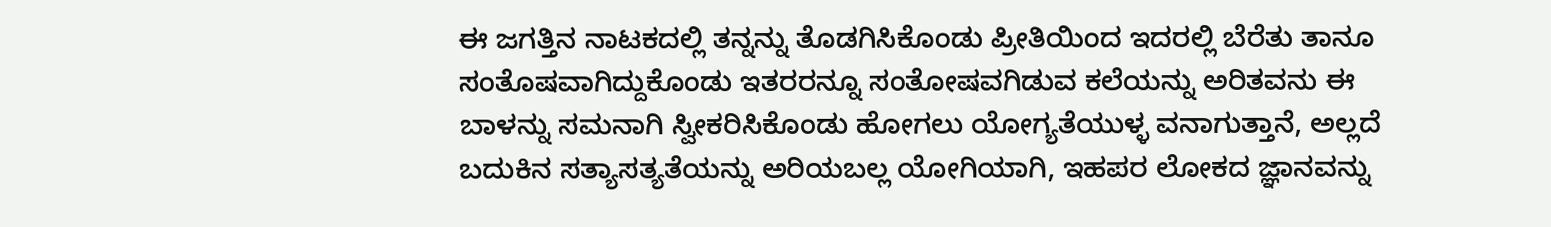ಈ ಜಗತ್ತಿನ ನಾಟಕದಲ್ಲಿ ತನ್ನನ್ನು ತೊಡಗಿಸಿಕೊಂಡು ಪ್ರೀತಿಯಿಂದ ಇದರಲ್ಲಿ ಬೆರೆತು ತಾನೂ ಸಂತೊಷವಾಗಿದ್ದುಕೊಂಡು ಇತರರನ್ನೂ ಸಂತೋಷವಗಿಡುವ ಕಲೆಯನ್ನು ಅರಿತವನು ಈ ಬಾಳನ್ನು ಸಮನಾಗಿ ಸ್ವೀಕರಿಸಿಕೊಂಡು ಹೋಗಲು ಯೋಗ್ಯತೆಯುಳ್ಳ ವನಾಗುತ್ತಾನೆ, ಅಲ್ಲದೆ ಬದುಕಿನ ಸತ್ಯಾಸತ್ಯತೆಯನ್ನು ಅರಿಯಬಲ್ಲ ಯೋಗಿಯಾಗಿ, ಇಹಪರ ಲೋಕದ ಜ್ಞಾನವನ್ನು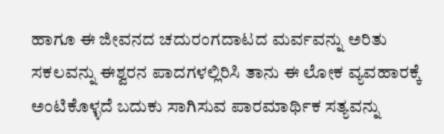ಹಾಗೂ ಈ ಜೀವನದ ಚದುರಂಗದಾಟದ ಮರ್ವವನ್ನು ಅರಿತು ಸಕಲವನ್ನು ಈಶ್ವರನ ಪಾದಗಳಲ್ಲಿರಿಸಿ ತಾನು ಈ ಲೋಕ ವ್ಯವಹಾರಕ್ಕೆ ಅಂಟಿಕೊಳ್ಳದೆ ಬದುಕು ಸಾಗಿಸುವ ಪಾರಮಾರ್ಥಿಕ ಸತ್ಯವನ್ನು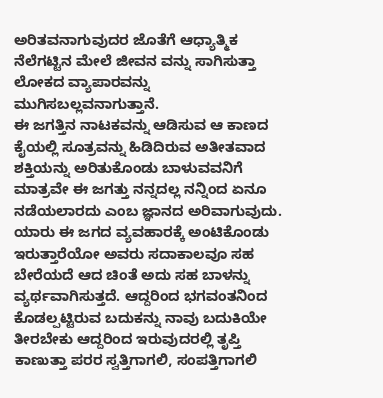ಅರಿತವನಾಗುವುದರ ಜೊತೆಗೆ ಆಧ್ಯಾತ್ಮಿಕ ನೆಲೆಗಟ್ಟಿನ ಮೇಲೆ ಜೀವನ ವನ್ನು ಸಾಗಿಸುತ್ತಾ ಲೋಕದ ವ್ಯಾಪಾರವನ್ನು ಮುಗಿಸಬಲ್ಲವನಾಗುತ್ತಾನೆ.
ಈ ಜಗತ್ತಿನ ನಾಟಕವನ್ನು ಆಡಿಸುವ ಆ ಕಾಣದ ಕೈಯಲ್ಲಿ ಸೂತ್ರವನ್ನು ಹಿಡಿದಿರುವ ಅತೀತವಾದ ಶಕ್ತಿಯನ್ನು ಅರಿತುಕೊಂಡು ಬಾಳುವವನಿಗೆ ಮಾತ್ರವೇ ಈ ಜಗತ್ತು ನನ್ನದಲ್ಲ ನನ್ನಿಂದ ಏನೂ ನಡೆಯಲಾರದು ಎಂಬ ಜ್ಞಾನದ ಅರಿವಾಗುವುದು. ಯಾರು ಈ ಜಗದ ವ್ಯವಹಾರಕ್ಕೆ ಅಂಟಿಕೊಂಡು ಇರುತ್ತಾರೆಯೋ ಅವರು ಸದಾಕಾಲವೂ ಸಹ ಬೇರೆಯದೆ ಆದ ಚಿಂತೆ ಅದು ಸಹ ಬಾಳನ್ನು ವ್ಯರ್ಥವಾಗಿಸುತ್ತದೆ. ಆದ್ದರಿಂದ ಭಗವಂತನಿಂದ ಕೊಡಲ್ಪಟ್ಟಿರುವ ಬದುಕನ್ನು ನಾವು ಬದುಕಿಯೇ ತೀರಬೇಕು ಆದ್ದರಿಂದ ಇರುವುದರಲ್ಲಿ ತೃಪ್ತಿ ಕಾಣುತ್ತಾ ಪರರ ಸ್ವತ್ತಿಗಾಗಲಿ, ಸಂಪತ್ತಿಗಾಗಲಿ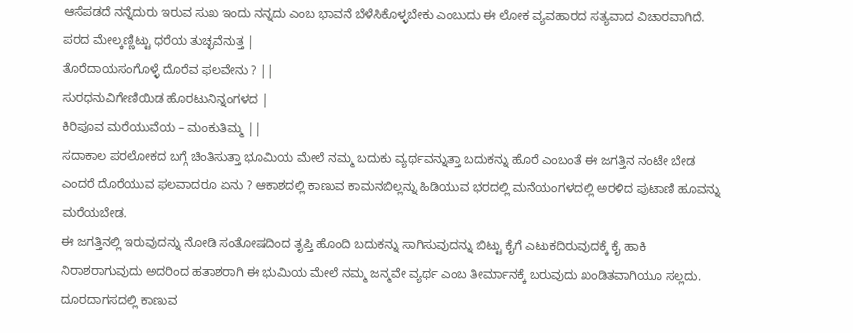ಆಸೆಪಡದೆ ನನ್ನೆದುರು ಇರುವ ಸುಖ ಇಂದು ನನ್ನದು ಎಂಬ ಭಾವನೆ ಬೆಳೆಸಿಕೊಳ್ಳಬೇಕು ಎಂಬುದು ಈ ಲೋಕ ವ್ಯವಹಾರದ ಸತ್ಯವಾದ ವಿಚಾರವಾಗಿದೆ.
ಪರದ ಮೇಲ್ಕಣ್ಣಿಟ್ಟು ಧರೆಯ ತುಚ್ಛವೆನುತ್ತ |
ತೊರೆದಾಯಸಂಗೊಳ್ಳೆ ದೊರೆವ ಫಲವೇನು ? ||
ಸುರಧನುವಿಗೇಣಿಯಿಡ ಹೊರಟುನಿನ್ನಂಗಳದ |
ಕಿರಿಪೂವ ಮರೆಯುವೆಯ – ಮಂಕುತಿಮ್ಮ ||
ಸದಾಕಾಲ ಪರಲೋಕದ ಬಗ್ಗೆ ಚಿಂತಿಸುತ್ತಾ ಭೂಮಿಯ ಮೇಲೆ ನಮ್ಮ ಬದುಕು ವ್ಯರ್ಥವನ್ನುತ್ತಾ ಬದುಕನ್ನು ಹೊರೆ ಎಂಬಂತೆ ಈ ಜಗತ್ತಿನ ನಂಟೇ ಬೇಡ ಎಂದರೆ ದೊರೆಯುವ ಫಲವಾದರೂ ಏನು ? ಆಕಾಶದಲ್ಲಿ ಕಾಣುವ ಕಾಮನಬಿಲ್ಲನ್ನು ಹಿಡಿಯುವ ಭರದಲ್ಲಿ ಮನೆಯಂಗಳದಲ್ಲಿ ಅರಳಿದ ಪುಟಾಣಿ ಹೂವನ್ನು ಮರೆಯಬೇಡ.
ಈ ಜಗತ್ತಿನಲ್ಲಿ ಇರುವುದನ್ನು ನೋಡಿ ಸಂತೋಷದಿಂದ ತೃಪ್ತಿ ಹೊಂದಿ ಬದುಕನ್ನು ಸಾಗಿಸುವುದನ್ನು ಬಿಟ್ಟು ಕೈಗೆ ಎಟುಕದಿರುವುದಕ್ಕೆ ಕೈ ಹಾಕಿ ನಿರಾಶರಾಗುವುದು ಅದರಿಂದ ಹತಾಶರಾಗಿ ಈ ಭುಮಿಯ ಮೇಲೆ ನಮ್ಮ ಜನ್ಮವೇ ವ್ಯರ್ಥ ಎಂಬ ತೀರ್ಮಾನಕ್ಕೆ ಬರುವುದು ಖಂಡಿತವಾಗಿಯೂ ಸಲ್ಲದು. ದೂರದಾಗಸದಲ್ಲಿ ಕಾಣುವ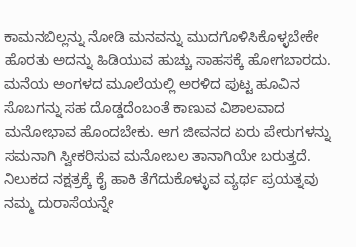ಕಾಮನಬಿಲ್ಲನ್ನು ನೋಡಿ ಮನವನ್ನು ಮುದಗೊಳಿಸಿಕೊಳ್ಳಬೇಕೇ ಹೊರತು ಅದನ್ನು ಹಿಡಿಯುವ ಹುಚ್ಚು ಸಾಹಸಕ್ಕೆ ಹೋಗಬಾರದು. ಮನೆಯ ಅಂಗಳದ ಮೂಲೆಯಲ್ಲಿ ಅರಳಿದ ಪುಟ್ಟ ಹೂವಿನ ಸೊಬಗನ್ನು ಸಹ ದೊಡ್ಡದೆಂಬಂತೆ ಕಾಣುವ ವಿಶಾಲವಾದ ಮನೋಭಾವ ಹೊಂದಬೇಕು. ಆಗ ಜೀವನದ ಏರು ಪೇರುಗಳನ್ನು ಸಮನಾಗಿ ಸ್ವೀಕರಿಸುವ ಮನೋಬಲ ತಾನಾಗಿಯೇ ಬರುತ್ತದೆ.
ನಿಲುಕದ ನಕ್ಷತ್ರಕ್ಕೆ ಕೈ ಹಾಕಿ ತೆಗೆದುಕೊಳ್ಳುವ ವ್ಯರ್ಥ ಪ್ರಯತ್ನವು ನಮ್ಮ ದುರಾಸೆಯನ್ನೇ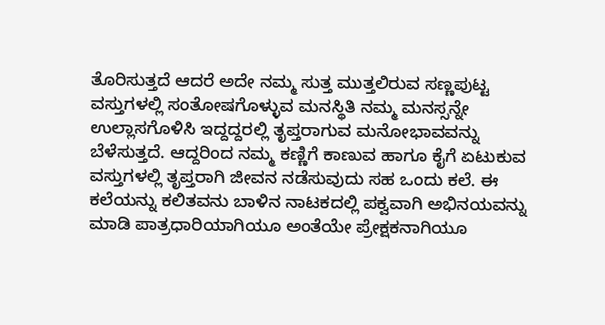ತೊರಿಸುತ್ತದೆ ಆದರೆ ಅದೇ ನಮ್ಮ ಸುತ್ತ ಮುತ್ತಲಿರುವ ಸಣ್ಣಪುಟ್ಟ ವಸ್ತುಗಳಲ್ಲಿ ಸಂತೋಷಗೊಳ್ಳುವ ಮನಸ್ಥಿತಿ ನಮ್ಮ ಮನಸ್ಸನ್ನೇ ಉಲ್ಲಾಸಗೊಳಿಸಿ ಇದ್ದದ್ದರಲ್ಲಿ ತೃಪ್ತರಾಗುವ ಮನೋಭಾವವನ್ನು ಬೆಳೆಸುತ್ತದೆ. ಆದ್ದರಿಂದ ನಮ್ಮ ಕಣ್ಣಿಗೆ ಕಾಣುವ ಹಾಗೂ ಕೈಗೆ ಏಟುಕುವ ವಸ್ತುಗಳಲ್ಲಿ ತೃಪ್ತರಾಗಿ ಜೀವನ ನಡೆಸುವುದು ಸಹ ಒಂದು ಕಲೆ. ಈ ಕಲೆಯನ್ನು ಕಲಿತವನು ಬಾಳಿನ ನಾಟಕದಲ್ಲಿ ಪಕ್ವವಾಗಿ ಅಭಿನಯವನ್ನು ಮಾಡಿ ಪಾತ್ರಧಾರಿಯಾಗಿಯೂ ಅಂತೆಯೇ ಪ್ರೇಕ್ಷಕನಾಗಿಯೂ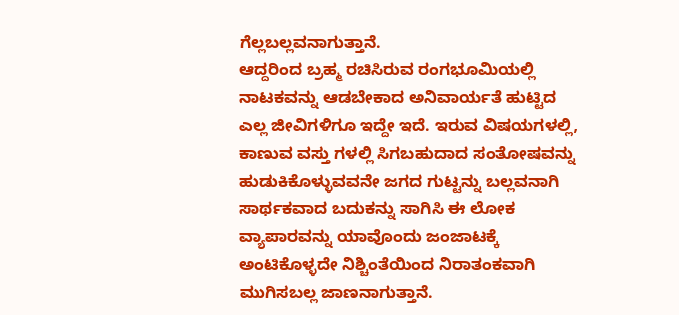ಗೆಲ್ಲಬಲ್ಲವನಾಗುತ್ತಾನೆ.
ಆದ್ದರಿಂದ ಬ್ರಹ್ಮ ರಚಿಸಿರುವ ರಂಗಭೂಮಿಯಲ್ಲಿ ನಾಟಕವನ್ನು ಆಡಬೇಕಾದ ಅನಿವಾರ್ಯತೆ ಹುಟ್ಟಿದ ಎಲ್ಲ ಜೀವಿಗಳಿಗೂ ಇದ್ದೇ ಇದೆ. ಇರುವ ವಿಷಯಗಳಲ್ಲಿ, ಕಾಣುವ ವಸ್ತು ಗಳಲ್ಲಿ ಸಿಗಬಹುದಾದ ಸಂತೋಷವನ್ನು ಹುಡುಕಿಕೊಳ್ಳುವವನೇ ಜಗದ ಗುಟ್ಟನ್ನು ಬಲ್ಲವನಾಗಿ ಸಾರ್ಥಕವಾದ ಬದುಕನ್ನು ಸಾಗಿಸಿ ಈ ಲೋಕ ವ್ಯಾಪಾರವನ್ನು ಯಾವೊಂದು ಜಂಜಾಟಕ್ಕೆ ಅಂಟಿಕೊಳ್ಳದೇ ನಿಶ್ಚಿಂತೆಯಿಂದ ನಿರಾತಂಕವಾಗಿ ಮುಗಿಸಬಲ್ಲ ಜಾಣನಾಗುತ್ತಾನೆ.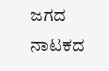ಜಗದ ನಾಟಕದ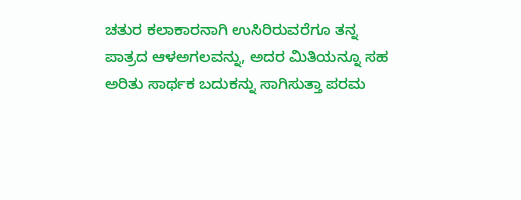ಚತುರ ಕಲಾಕಾರನಾಗಿ ಉಸಿರಿರುವರೆಗೂ ತನ್ನ ಪಾತ್ರದ ಆಳಅಗಲವನ್ನು, ಅದರ ಮಿತಿಯನ್ನೂ ಸಹ ಅರಿತು ಸಾರ್ಥಕ ಬದುಕನ್ನು ಸಾಗಿಸುತ್ತಾ ಪರಮ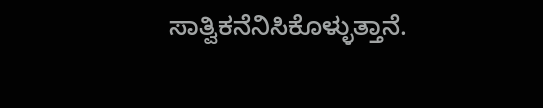ಸಾತ್ವಿಕನೆನಿಸಿಕೊಳ್ಳುತ್ತಾನೆ.